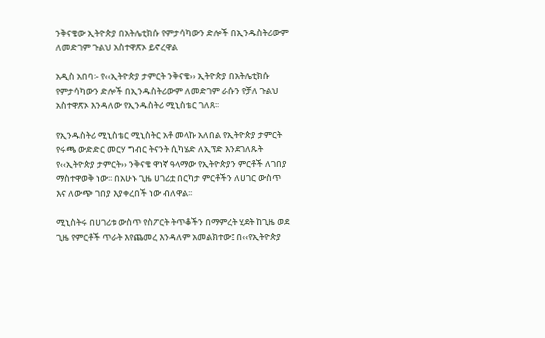ንቅናቄው ኢትዮጵያ በአትሌቲክሱ የምታሳካውን ድሎች በኢንዱስትሪውም ለመድገም ጉልህ አስተዋጽኦ ይኖረዋል

አዲስ አበባ፡- የ‹‹ኢትዮጵያ ታምርት ንቅናቄ›› ኢትዮጵያ በአትሌቲክሱ የምታሳካውን ድሎች በኢንዱስትሪውም ለመድገም ራሱን የቻለ ጉልህ አስተዋጽኦ እንዳለው የኢንዱስትሪ ሚኒስቴር ገለጸ፡፡

የኢንዱስትሪ ሚኒስቴር ሚኒስትር አቶ መላኩ አለበል የኢትዮጵያ ታምርት የሩጫ ውድድር መርሃ ግብር ትናንት ሲካሄድ ለኢፕድ እንደገለጹት የ‹‹ኢትዮጵያ ታምርት›› ንቅናቄ ዋነኛ ዓላማው የኢትዮጵያን ምርቶች ለገበያ ማስተዋወቅ ነው፡፡ በአሁኑ ጊዜ ሀገሪቷ በርካታ ምርቶችን ለሀገር ውስጥ እና ለውጭ ገበያ እያቀረበች ነው ብለዋል፡፡

ሚኒስትሩ በሀገሪቱ ውስጥ የስፖርት ትጥቆችን በማምረት ሂደት ከጊዜ ወደ ጊዜ የምርቶች ጥራት እየጨመረ እንዳለም አመልክተው፤ በ‹‹የኢትዮጵያ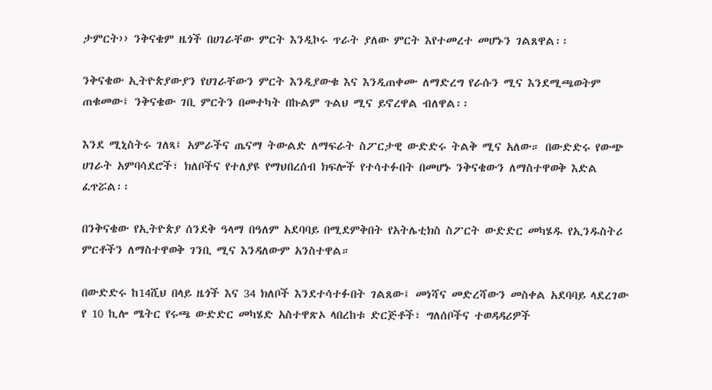ታምርት›› ንቅናቄም ዜጎች በሀገራቸው ምርት እንዲኮሩ ጥራት ያለው ምርት እየተመረተ መሆኑን ገልጸዋል፡፡

ንቅናቄው ኢትዮጵያውያን የሀገራቸውን ምርት እንዲያውቁ እና እንዲጠቀሙ ለማድረግ የራሱን ሚና እንደሚጫወትም ጠቁመው፤ ንቅናቄው ገቢ ምርትን በመተካት በኩልም ጉልህ ሚና ይኖረዋል ብለዋል፡፡

እንደ ሚኒስትሩ ገለጻ፤ አምራችና ጤናማ ትውልድ ለማፍራት ስፖርታዊ ውድድሩ ትልቅ ሚና አለው። በውድድሩ የውጭ ሀገራት አምባሳደሮች፣ ክለቦችና የተለያዩ የማህበረሰብ ክፍሎች የተሳተፉበት በመሆኑ ንቅናቄውን ለማስተዋወቅ እድል ፈጥሯል፡፡

በንቅናቄው የኢትዮጵያ ሰንደቅ ዓላማ በዓለም አደባባይ በሚደምቅበት የአትሌቲክስ ስፖርት ውድድር መካሄዱ የኢንዱስትሪ ምርቶችን ለማስተዋወቅ ገንቢ ሚና እንዳለውም አንስተዋል።

በውድድሩ ከ14ሺህ በላይ ዜጎች እና 34 ክለቦች እንደተሳተፉበት ገልጸው፤ መነሻና መድረሻውን መስቀል አደባባይ ላደረገው የ 10 ኪሎ ሜትር የሩጫ ውድድር መካሄድ አስተዋጽኦ ላበረከቱ ድርጅቶች፣ ግለሰቦችና ተወዳዳሪዎች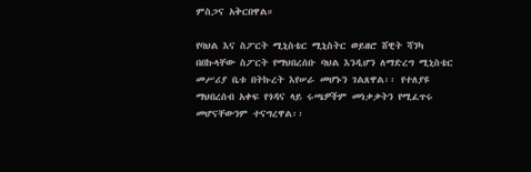ምስጋና አቅርበዋል።

የባህል እና ስፖርት ሚኒስቴር ሚኒስትር ወይዘሮ ሸዊት ሻንካ በበኩላቸው ስፖርት የማህበረሰቡ ባህል እንዲሆን ለማድረግ ሚኒስቴር መሥሪያ ቤቱ በትኩረት እየሠራ መሆኑን ገልጸዋል፡፡ የተለያዩ ማህበረሰብ አቀፍ የጎዳና ላይ ሩጫዎችም መነቃቃትን የሚፈጥሩ መሆናቸውንም ተናግረዋል፡፡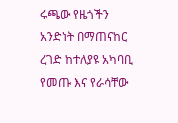ሩጫው የዜጎችን አንድነት በማጠናከር ረገድ ከተለያዩ አካባቢ የመጡ እና የራሳቸው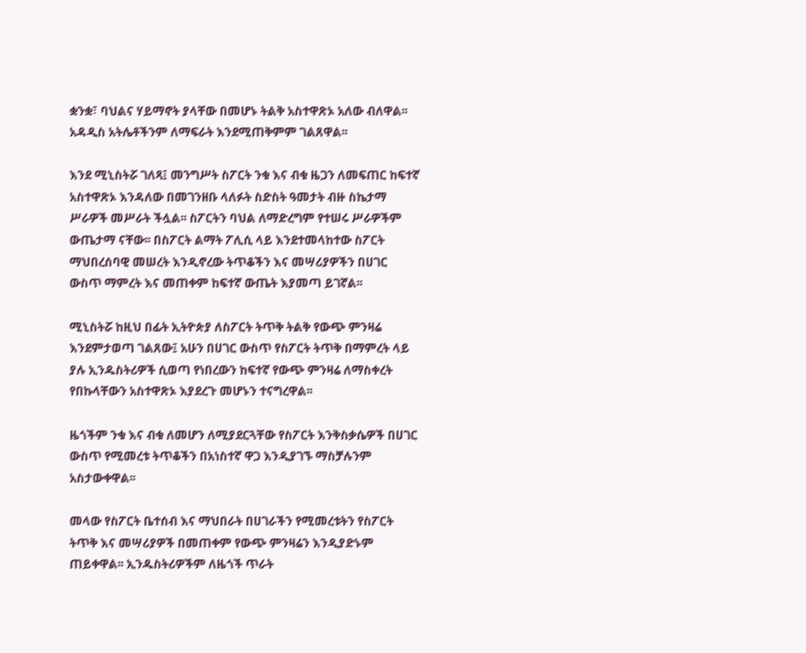ቋንቋ፣ ባህልና ሃይማኖት ያላቸው በመሆኑ ትልቅ አስተዋጽኦ አለው ብለዋል፡፡ አዳዲስ አትሌቶችንም ለማፍራት እንደሚጠቅምም ገልጸዋል፡፡

እንደ ሚኒስትሯ ገለጻ፤ መንግሥት ስፖርት ንቁ እና ብቁ ዜጋን ለመፍጠር ከፍተኛ አስተዋጽኦ እንዳለው በመገንዘቡ ላለፉት ስድስት ዓመታት ብዙ ስኬታማ ሥራዎች መሥራት ችሏል፡፡ ስፖርትን ባህል ለማድረግም የተሠሩ ሥራዎችም ውጤታማ ናቸው፡፡ በስፖርት ልማት ፖሊሲ ላይ እንደተመላከተው ስፖርት ማህበረሰባዊ መሠረት እንዲኖረው ትጥቆችን እና መሣሪያዎችን በሀገር ውስጥ ማምረት እና መጠቀም ከፍተኛ ውጤት እያመጣ ይገኛል፡፡

ሚኒስትሯ ከዚህ በፊት ኢትዮጵያ ለስፖርት ትጥቅ ትልቅ የውጭ ምንዛሬ እንደምታወጣ ገልጸው፤ አሁን በሀገር ውስጥ የስፖርት ትጥቅ በማምረት ላይ ያሉ ኢንዱስትሪዎች ሲወጣ የነበረውን ከፍተኛ የውጭ ምንዛሬ ለማስቀረት የበኩላቸውን አስተዋጽኦ እያደረጉ መሆኑን ተናግረዋል፡፡

ዜጎችም ንቁ እና ብቁ ለመሆን ለሚያደርጓቸው የስፖርት እንቅስቃሴዎች በሀገር ውስጥ የሚመረቱ ትጥቆችን በአነስተኛ ዋጋ እንዲያገኙ ማስቻሉንም አስታውቀዋል፡፡

መላው የስፖርት ቤተሰብ እና ማህበራት በሀገራችን የሚመረቱትን የስፖርት ትጥቅ እና መሣሪያዎች በመጠቀም የውጭ ምንዛሬን እንዲያድኑም ጠይቀዋል፡፡ ኢንዱስትሪዎችም ለዜጎች ጥራት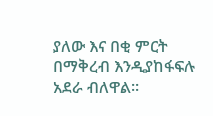ያለው እና በቂ ምርት በማቅረብ እንዲያከፋፍሉ አደራ ብለዋል፡፡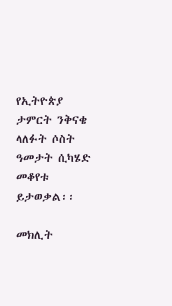የኢትዮጵያ ታምርት ንቅናቄ ላለፉት ሶስት ዓመታት ሲካሄድ መቆየቱ ይታወቃል፡፡

መክሊት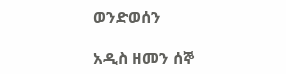ወንድወሰን

አዲስ ዘመን ሰኞ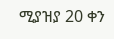ሚያዝያ 20 ቀን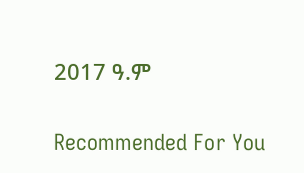2017 ዓ.ም

Recommended For You